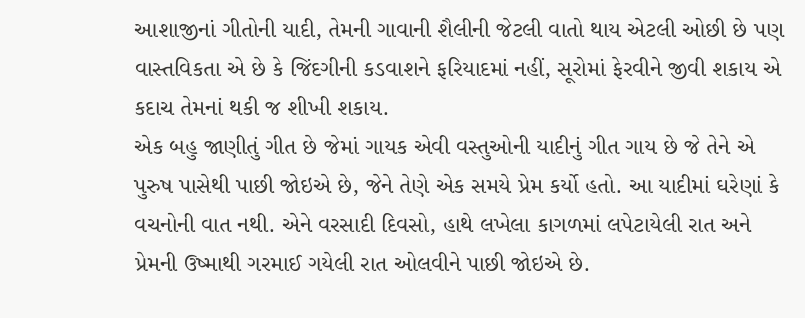આશાજીનાં ગીતોની યાદી, તેમની ગાવાની શૈલીની જેટલી વાતો થાય એટલી ઓછી છે પણ વાસ્તવિકતા એ છે કે જિંદગીની કડવાશને ફરિયાદમાં નહીં, સૂરોમાં ફેરવીને જીવી શકાય એ કદાચ તેમનાં થકી જ શીખી શકાય.
એક બહુ જાણીતું ગીત છે જેમાં ગાયક એવી વસ્તુઓની યાદીનું ગીત ગાય છે જે તેને એ પુરુષ પાસેથી પાછી જોઇએ છે, જેને તેણે એક સમયે પ્રેમ કર્યો હતો. આ યાદીમાં ઘરેણાં કે વચનોની વાત નથી. એને વરસાદી દિવસો, હાથે લખેલા કાગળમાં લપેટાયેલી રાત અને પ્રેમની ઉષ્માથી ગરમાઈ ગયેલી રાત ઓલવીને પાછી જોઇએ છે.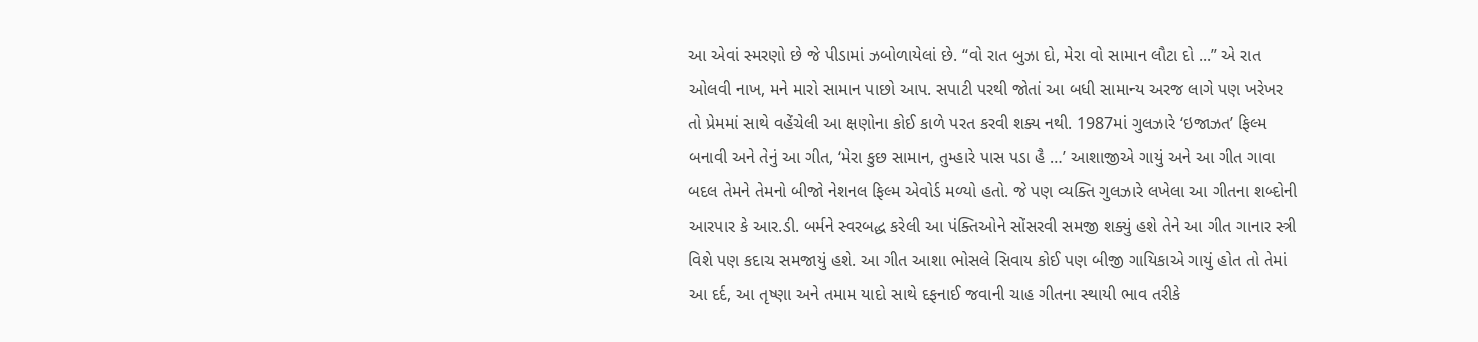આ એવાં સ્મરણો છે જે પીડામાં ઝબોળાયેલાં છે. “વો રાત બુઝા દો, મેરા વો સામાન લૌટા દો ...” એ રાત ઓલવી નાખ, મને મારો સામાન પાછો આપ. સપાટી પરથી જોતાં આ બધી સામાન્ય અરજ લાગે પણ ખરેખર તો પ્રેમમાં સાથે વહેંચેલી આ ક્ષણોના કોઈ કાળે પરત કરવી શક્ય નથી. 1987માં ગુલઝારે ‘ઇજાઝત’ ફિલ્મ બનાવી અને તેનું આ ગીત, ‘મેરા કુછ સામાન, તુમ્હારે પાસ પડા હૈ …’ આશાજીએ ગાયું અને આ ગીત ગાવા બદલ તેમને તેમનો બીજો નેશનલ ફિલ્મ એવોર્ડ મળ્યો હતો. જે પણ વ્યક્તિ ગુલઝારે લખેલા આ ગીતના શબ્દોની આરપાર કે આર.ડી. બર્મને સ્વરબદ્ધ કરેલી આ પંક્તિઓને સોંસરવી સમજી શક્યું હશે તેને આ ગીત ગાનાર સ્ત્રી વિશે પણ કદાચ સમજાયું હશે. આ ગીત આશા ભોસલે સિવાય કોઈ પણ બીજી ગાયિકાએ ગાયું હોત તો તેમાં આ દર્દ, આ તૃષ્ણા અને તમામ યાદો સાથે દફનાઈ જવાની ચાહ ગીતના સ્થાયી ભાવ તરીકે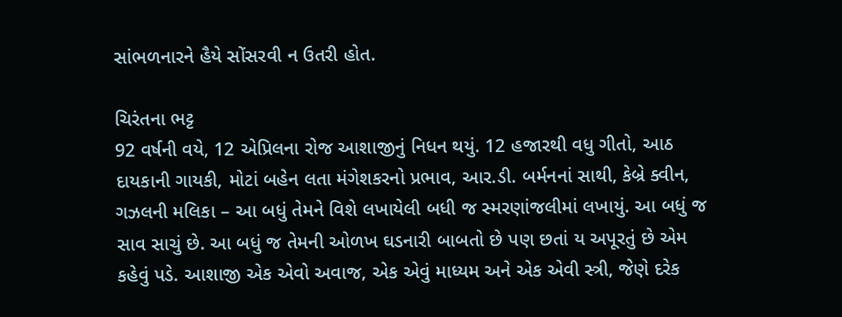સાંભળનારને હૈયે સોંસરવી ન ઉતરી હોત.

ચિરંતના ભટ્ટ
92 વર્ષની વયે, 12 એપ્રિલના રોજ આશાજીનું નિધન થયું. 12 હજારથી વધુ ગીતો, આઠ દાયકાની ગાયકી, મોટાં બહેન લતા મંગેશકરનો પ્રભાવ, આર.ડી. બર્મનનાં સાથી, કેબ્રે ક્વીન, ગઝલની મલિકા – આ બધું તેમને વિશે લખાયેલી બધી જ સ્મરણાંજલીમાં લખાયું. આ બધું જ સાવ સાચું છે. આ બધું જ તેમની ઓળખ ઘડનારી બાબતો છે પણ છતાં ય અપૂરતું છે એમ કહેવું પડે. આશાજી એક એવો અવાજ, એક એવું માધ્યમ અને એક એવી સ્ત્રી, જેણે દરેક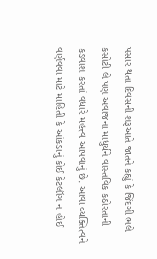પસાર થતા દિવસની શરૂઆતે જાતને કહ્યું કે જિંદગી ભલે કસોટી લે પણ અવાજના માધુર્યને વાસ્તવિક કઠોરતાની કડવાશ કરતાં વધારે મહત્ત્વ આપવાનું છે. આવા વ્યક્તિત્વને વર્ણવવા માટે માહિતી કે આંકડાનું કોઈ કેટલૉગ ન હોઈ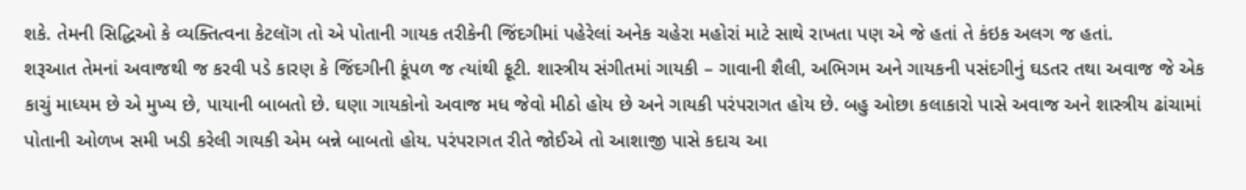શકે. તેમની સિદ્ધિઓ કે વ્યક્તિત્વના કેટલૉગ તો એ પોતાની ગાયક તરીકેની જિંદગીમાં પહેરેલાં અનેક ચહેરા મહોરાં માટે સાથે રાખતા પણ એ જે હતાં તે કંઇક અલગ જ હતાં.
શરૂઆત તેમનાં અવાજથી જ કરવી પડે કારણ કે જિંદગીની કૂંપળ જ ત્યાંથી ફૂટી. શાસ્ત્રીય સંગીતમાં ગાયકી – ગાવાની શૈલી, અભિગમ અને ગાયકની પસંદગીનું ઘડતર તથા અવાજ જે એક કાચું માધ્યમ છે એ મુખ્ય છે, પાયાની બાબતો છે. ઘણા ગાયકોનો અવાજ મધ જેવો મીઠો હોય છે અને ગાયકી પરંપરાગત હોય છે. બહુ ઓછા કલાકારો પાસે અવાજ અને શાસ્ત્રીય ઢાંચામાં પોતાની ઓળખ સમી ખડી કરેલી ગાયકી એમ બન્ને બાબતો હોય. પરંપરાગત રીતે જોઈએ તો આશાજી પાસે કદાચ આ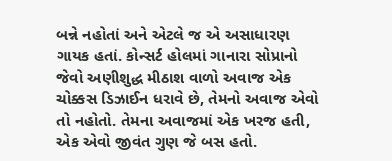બન્ને નહોતાં અને એટલે જ એ અસાધારણ ગાયક હતાં. કોન્સર્ટ હોલમાં ગાનારા સોપ્રાનો જેવો અણીશુદ્ધ મીઠાશ વાળો અવાજ એક ચોક્કસ ડિઝાઈન ધરાવે છે, તેમનો અવાજ એવો તો નહોતો. તેમના અવાજમાં એક ખરજ હતી, એક એવો જીવંત ગુણ જે બસ હતો.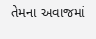તેમના અવાજમાં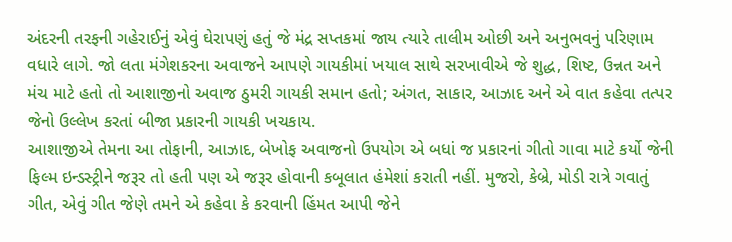અંદરની તરફની ગહેરાઈનું એવું ઘેરાપણું હતું જે મંદ્ર સપ્તકમાં જાય ત્યારે તાલીમ ઓછી અને અનુભવનું પરિણામ વધારે લાગે. જો લતા મંગેશકરના અવાજને આપણે ગાયકીમાં ખયાલ સાથે સરખાવીએ જે શુદ્ધ, શિષ્ટ, ઉન્નત અને મંચ માટે હતો તો આશાજીનો અવાજ ઠુમરી ગાયકી સમાન હતો; અંગત, સાકાર, આઝાદ અને એ વાત કહેવા તત્પર જેનો ઉલ્લેખ કરતાં બીજા પ્રકારની ગાયકી ખચકાય.
આશાજીએ તેમના આ તોફાની, આઝાદ, બેખોફ અવાજનો ઉપયોગ એ બધાં જ પ્રકારનાં ગીતો ગાવા માટે કર્યો જેની ફિલ્મ ઇન્ડસ્ટ્રીને જરૂર તો હતી પણ એ જરૂર હોવાની કબૂલાત હંમેશાં કરાતી નહીં. મુજરો, કેબ્રે, મોડી રાત્રે ગવાતું ગીત, એવું ગીત જેણે તમને એ કહેવા કે કરવાની હિંમત આપી જેને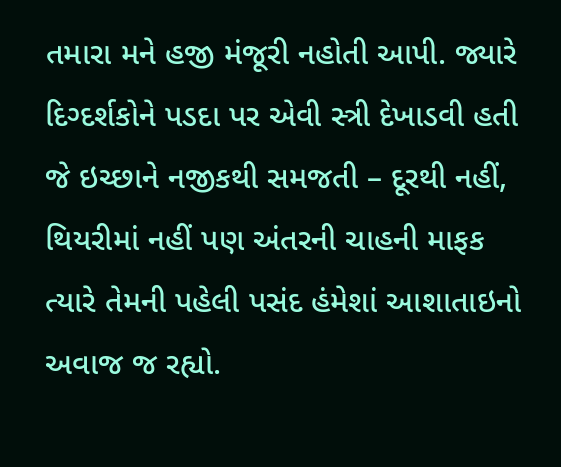તમારા મને હજી મંજૂરી નહોતી આપી. જ્યારે દિગ્દર્શકોને પડદા પર એવી સ્ત્રી દેખાડવી હતી જે ઇચ્છાને નજીકથી સમજતી – દૂરથી નહીં, થિયરીમાં નહીં પણ અંતરની ચાહની માફક ત્યારે તેમની પહેલી પસંદ હંમેશાં આશાતાઇનો અવાજ જ રહ્યો.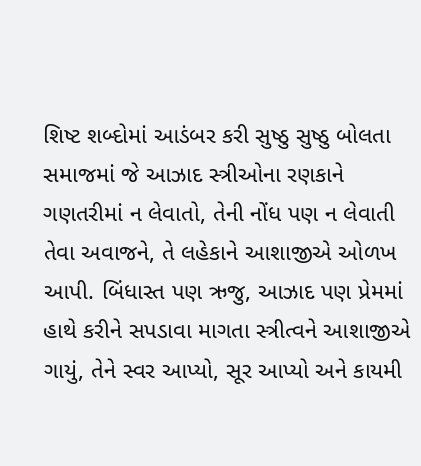શિષ્ટ શબ્દોમાં આડંબર કરી સુષ્ઠુ સુષ્ઠુ બોલતા સમાજમાં જે આઝાદ સ્ત્રીઓના રણકાને ગણતરીમાં ન લેવાતો, તેની નોંધ પણ ન લેવાતી તેવા અવાજને, તે લહેકાને આશાજીએ ઓળખ આપી. બિંધાસ્ત પણ ઋજુ, આઝાદ પણ પ્રેમમાં હાથે કરીને સપડાવા માગતા સ્ત્રીત્વને આશાજીએ ગાયું, તેને સ્વર આપ્યો, સૂર આપ્યો અને કાયમી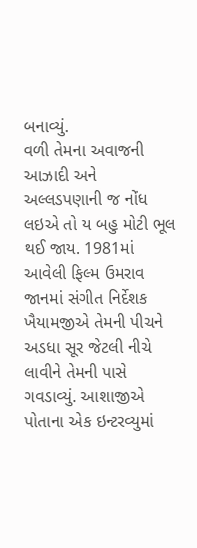બનાવ્યું.
વળી તેમના અવાજની આઝાદી અને અલ્લડપણાની જ નોંધ લઇએ તો ય બહુ મોટી ભૂલ થઈ જાય. 1981માં આવેલી ફિલ્મ ઉમરાવ જાનમાં સંગીત નિર્દેશક ખૈયામજીએ તેમની પીચને અડધા સૂર જેટલી નીચે લાવીને તેમની પાસે ગવડાવ્યું. આશાજીએ પોતાના એક ઇન્ટરવ્યુમાં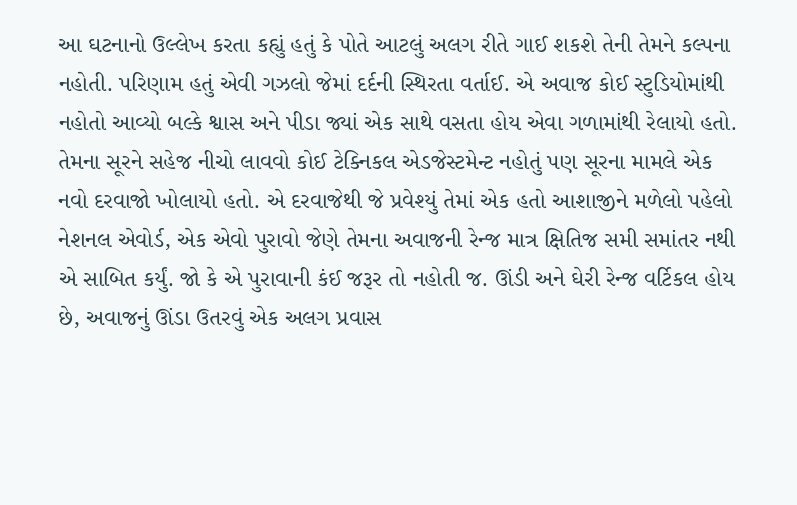આ ઘટનાનો ઉલ્લેખ કરતા કહ્યું હતું કે પોતે આટલું અલગ રીતે ગાઈ શકશે તેની તેમને કલ્પના નહોતી. પરિણામ હતું એવી ગઝલો જેમાં દર્દની સ્થિરતા વર્તાઈ. એ અવાજ કોઈ સ્ટુડિયોમાંથી નહોતો આવ્યો બલ્કે શ્વાસ અને પીડા જ્યાં એક સાથે વસતા હોય એવા ગળામાંથી રેલાયો હતો. તેમના સૂરને સહેજ નીચો લાવવો કોઈ ટેક્નિકલ એડજેસ્ટમેન્ટ નહોતું પણ સૂરના મામલે એક નવો દરવાજો ખોલાયો હતો. એ દરવાજેથી જે પ્રવેશ્યું તેમાં એક હતો આશાજીને મળેલો પહેલો નેશનલ એવોર્ડ, એક એવો પુરાવો જેણે તેમના અવાજની રેન્જ માત્ર ક્ષિતિજ સમી સમાંતર નથી એ સાબિત કર્યું. જો કે એ પુરાવાની કંઈ જરૂર તો નહોતી જ. ઊંડી અને ઘેરી રેન્જ વર્ટિકલ હોય છે, અવાજનું ઊંડા ઉતરવું એક અલગ પ્રવાસ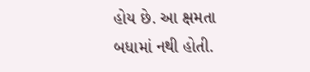હોય છે. આ ક્ષમતા બધામાં નથી હોતી.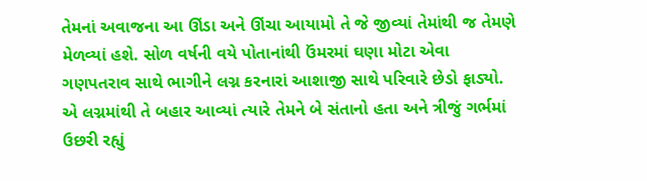તેમનાં અવાજના આ ઊંડા અને ઊંચા આયામો તે જે જીવ્યાં તેમાંથી જ તેમણે મેળવ્યાં હશે. સોળ વર્ષની વયે પોતાનાંથી ઉંમરમાં ઘણા મોટા એવા ગણપતરાવ સાથે ભાગીને લગ્ન કરનારાં આશાજી સાથે પરિવારે છેડો ફાડ્યો. એ લગ્નમાંથી તે બહાર આવ્યાં ત્યારે તેમને બે સંતાનો હતા અને ત્રીજું ગર્ભમાં ઉછરી રહ્યું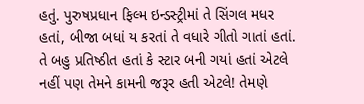હતું. પુરુષપ્રધાન ફિલ્મ ઇન્ડસ્ટ્રીમાં તે સિંગલ મધર હતાં, બીજા બધાં ય કરતાં તે વધારે ગીતો ગાતાં હતાં. તે બહુ પ્રતિષ્ઠીત હતાં કે સ્ટાર બની ગયાં હતાં એટલે નહીં પણ તેમને કામની જરૂર હતી એટલે! તેમણે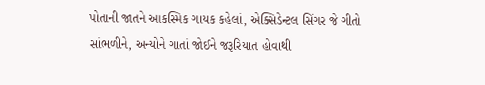પોતાની જાતને આકસ્મિક ગાયક કહેલાં, એક્સિડેન્ટલ સિંગર જે ગીતો સાંભળીને, અન્યોને ગાતાં જોઈને જરૂરિયાત હોવાથી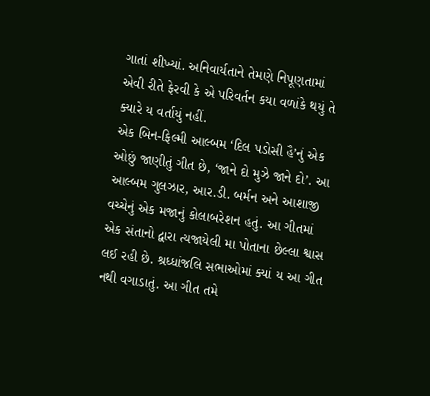ગાતાં શીખ્યાં. અનિવાર્યતાને તેમણે નિપૂણતામાં એવી રીતે ફેરવી કે એ પરિવર્તન કયા વળાંકે થયું તે ક્યારે ય વર્તાયું નહીં.
એક બિન-ફિલ્મી આલ્બમ ‘દિલ પડોસી હૈ’નું એક ઓછું જાણીતું ગીત છે, ‘જાને દો મુઝે જાને દો’. આ આલ્બમ ગુલઝાર, આર.ડી. બર્મન અને આશાજી વચ્ચેનું એક મજાનું કોલાબરેશન હતું. આ ગીતમાં એક સંતાનો દ્વારા ત્યજાયેલી મા પોતાના છેલ્લા શ્વાસ લઈ રહી છે. શ્રધ્ધાંજલિ સભાઓમાં ક્યાં ય આ ગીત નથી વગાડાતું. આ ગીત તમે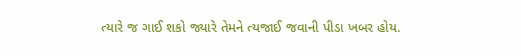ત્યારે જ ગાઈ શકો જ્યારે તેમને ત્યજાઈ જવાની પીડા ખબર હોય.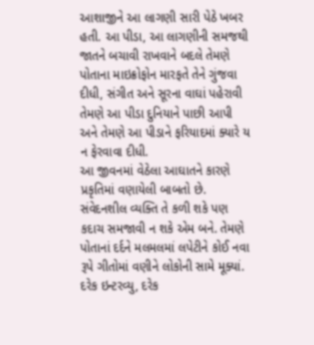આશાજીને આ લાગણી સારી પેઠે ખબર હતી. આ પીડા, આ લાગણીની સમજથી જાતને બચાવી રાખવાને બદલે તેમણે પોતાના માઇક્રોફોન મારફતે તેને ગુંજવા દીધી, સંગીત અને સૂરના વાઘાં પહેરાવી તેમણે આ પીડા દુનિયાને પાછી આપી અને તેમણે આ પીડાને ફરિયાદમાં ક્યારે ય ન ફેરવાવા દીધી.
આ જીવનમાં વેઠેલા આઘાતને કારણે પ્રકૃતિમાં વણાયેલી બાબતો છે. સંવેદનશીલ વ્યક્તિ તે કળી શકે પણ કદાચ સમજાવી ન શકે એમ બને. તેમણે પોતાનાં દર્દને મલમલમાં લપેટીને કોઈ નવા રૂપે ગીતોમાં વણીને લોકોની સામે મૂક્યાં. દરેક ઇન્ટરવ્યુ, દરેક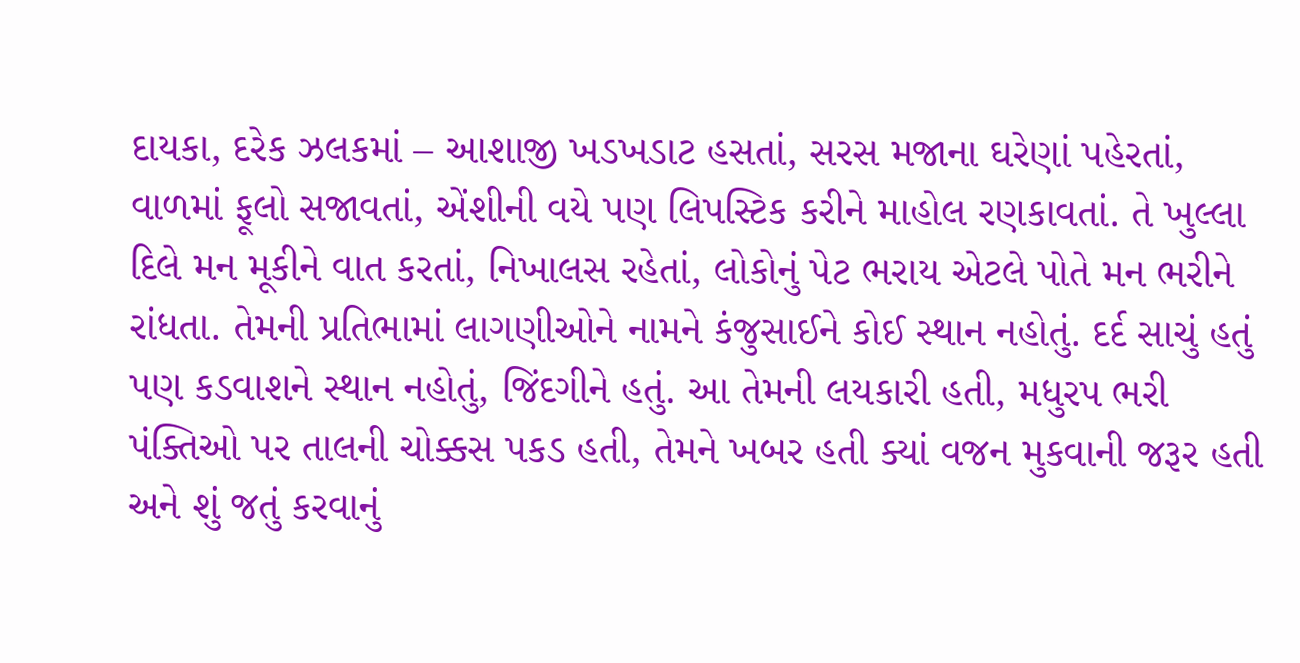દાયકા, દરેક ઝલકમાં – આશાજી ખડખડાટ હસતાં, સરસ મજાના ઘરેણાં પહેરતાં, વાળમાં ફૂલો સજાવતાં, એંશીની વયે પણ લિપસ્ટિક કરીને માહોલ રણકાવતાં. તે ખુલ્લા દિલે મન મૂકીને વાત કરતાં, નિખાલસ રહેતાં, લોકોનું પેટ ભરાય એટલે પોતે મન ભરીને રાંધતા. તેમની પ્રતિભામાં લાગણીઓને નામને કંજુસાઈને કોઈ સ્થાન નહોતું. દર્દ સાચું હતું પણ કડવાશને સ્થાન નહોતું, જિંદગીને હતું. આ તેમની લયકારી હતી, મધુરપ ભરી પંક્તિઓ પર તાલની ચોક્કસ પકડ હતી, તેમને ખબર હતી ક્યાં વજન મુકવાની જરૂર હતી અને શું જતું કરવાનું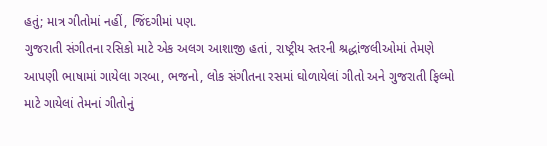હતું; માત્ર ગીતોમાં નહીં, જિંદગીમાં પણ.
ગુજરાતી સંગીતના રસિકો માટે એક અલગ આશાજી હતાં, રાષ્ટ્રીય સ્તરની શ્રદ્ધાંજલીઓમાં તેમણે આપણી ભાષામાં ગાયેલા ગરબા, ભજનો, લોક સંગીતના રસમાં ઘોળાયેલાં ગીતો અને ગુજરાતી ફિલ્મો માટે ગાયેલાં તેમનાં ગીતોનું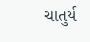ચાતુર્ય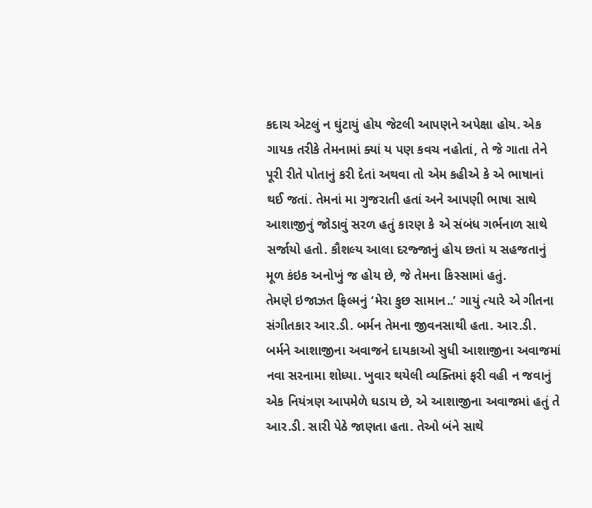કદાચ એટલું ન ઘુંટાયું હોય જેટલી આપણને અપેક્ષા હોય. એક ગાયક તરીકે તેમનામાં ક્યાં ય પણ કવચ નહોતાં, તે જે ગાતા તેને પૂરી રીતે પોતાનું કરી દેતાં અથવા તો એમ કહીએ કે એ ભાષાનાં થઈ જતાં. તેમનાં મા ગુજરાતી હતાં અને આપણી ભાષા સાથે આશાજીનું જોડાવું સરળ હતું કારણ કે એ સંબંધ ગર્ભનાળ સાથે સર્જાયો હતો. કૌશલ્ય આલા દરજ્જાનું હોય છતાં ય સહજતાનું મૂળ કંઇક અનોખું જ હોય છે, જે તેમના કિસ્સામાં હતું.
તેમણે ઇજાઝત ફિલ્મનું ‘મેરા કુછ સામાન..’ ગાયું ત્યારે એ ગીતના સંગીતકાર આર.ડી. બર્મન તેમના જીવનસાથી હતા. આર.ડી. બર્મને આશાજીના અવાજને દાયકાઓ સુધી આશાજીના અવાજમાં નવા સરનામા શોધ્યા. ખુવાર થયેલી વ્યક્તિમાં ફરી વહી ન જવાનું એક નિયંત્રણ આપમેળે ઘડાય છે, એ આશાજીના અવાજમાં હતું તે આર.ડી. સારી પેઠે જાણતા હતા. તેઓ બંને સાથે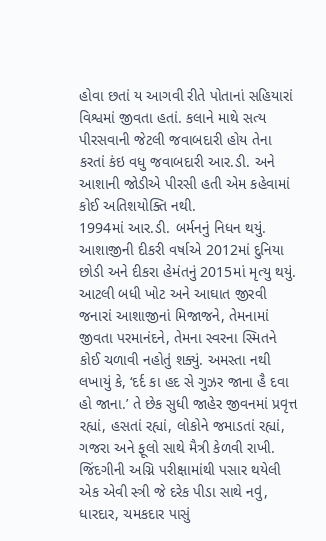હોવા છતાં ય આગવી રીતે પોતાનાં સહિયારાં વિશ્વમાં જીવતા હતાં. કલાને માથે સત્ય પીરસવાની જેટલી જવાબદારી હોય તેના કરતાં કંઇ વધુ જવાબદારી આર.ડી. અને આશાની જોડીએ પીરસી હતી એમ કહેવામાં કોઈ અતિશયોક્તિ નથી.
1994માં આર.ડી. બર્મનનું નિધન થયું. આશાજીની દીકરી વર્ષાએ 2012માં દુનિયા છોડી અને દીકરા હેમંતનું 2015માં મૃત્યુ થયું. આટલી બધી ખોટ અને આઘાત જીરવી જનારાં આશાજીનાં મિજાજને, તેમનામાં જીવતા પરમાનંદને, તેમના સ્વરના સ્મિતને કોઈ ચળાવી નહોતું શક્યું. અમસ્તા નથી લખાયું કે, ‘દર્દ કા હદ સે ગુઝર જાના હૈ દવા હો જાના.’ તે છેક સુધી જાહેર જીવનમાં પ્રવૃત્ત રહ્યાં, હસતાં રહ્યાં, લોકોને જમાડતાં રહ્યાં, ગજરા અને ફૂલો સાથે મૈત્રી કેળવી રાખી. જિંદગીની અગ્નિ પરીક્ષામાંથી પસાર થયેલી એક એવી સ્ત્રી જે દરેક પીડા સાથે નવું, ધારદાર, ચમકદાર પાસું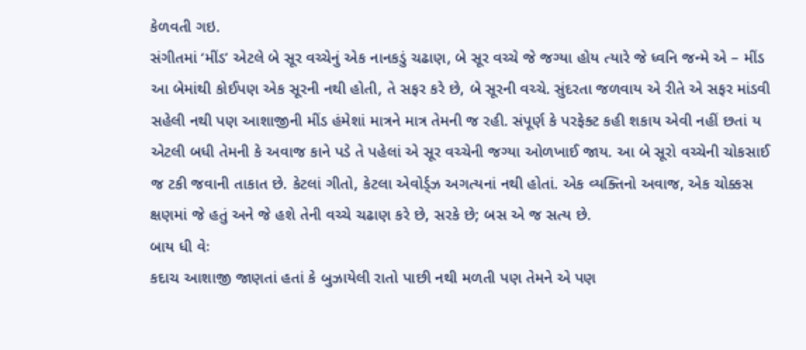કેળવતી ગઇ.
સંગીતમાં ‘મીંડ’ એટલે બે સૂર વચ્ચેનું એક નાનકડું ચઢાણ, બે સૂર વચ્ચે જે જગ્યા હોય ત્યારે જે ધ્વનિ જન્મે એ – મીંડ આ બેમાંથી કોઈપણ એક સૂરની નથી હોતી, તે સફર કરે છે, બે સૂરની વચ્ચે. સુંદરતા જળવાય એ રીતે એ સફર માંડવી સહેલી નથી પણ આશાજીની મીંડ હંમેશાં માત્રને માત્ર તેમની જ રહી. સંપૂર્ણ કે પરફેક્ટ કહી શકાય એવી નહીં છતાં ય એટલી બધી તેમની કે અવાજ કાને પડે તે પહેલાં એ સૂર વચ્ચેની જગ્યા ઓળખાઈ જાય. આ બે સૂરો વચ્ચેની ચોકસાઈ જ ટકી જવાની તાકાત છે. કેટલાં ગીતો, કેટલા એવોર્ડ્ઝ અગત્યનાં નથી હોતાં. એક વ્યક્તિનો અવાજ, એક ચોક્કસ ક્ષણમાં જે હતું અને જે હશે તેની વચ્ચે ચઢાણ કરે છે, સરકે છે; બસ એ જ સત્ય છે.
બાય ધી વેઃ
કદાચ આશાજી જાણતાં હતાં કે બુઝાયેલી રાતો પાછી નથી મળતી પણ તેમને એ પણ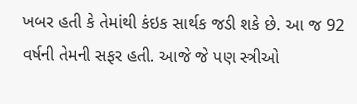ખબર હતી કે તેમાંથી કંઇક સાર્થક જડી શકે છે. આ જ 92 વર્ષની તેમની સફર હતી. આજે જે પણ સ્ત્રીઓ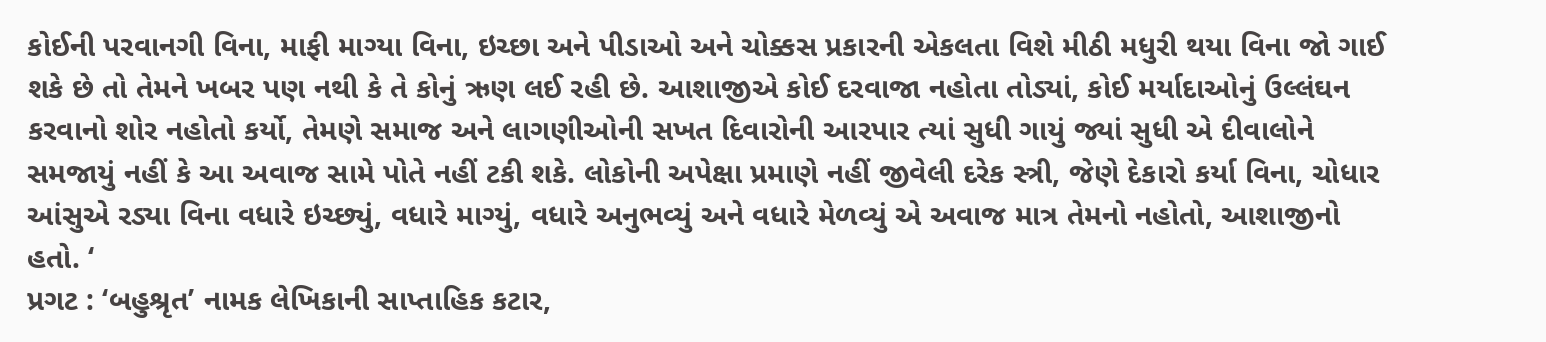કોઈની પરવાનગી વિના, માફી માગ્યા વિના, ઇચ્છા અને પીડાઓ અને ચોક્કસ પ્રકારની એકલતા વિશે મીઠી મધુરી થયા વિના જો ગાઈ શકે છે તો તેમને ખબર પણ નથી કે તે કોનું ઋણ લઈ રહી છે. આશાજીએ કોઈ દરવાજા નહોતા તોડ્યાં, કોઈ મર્યાદાઓનું ઉલ્લંઘન કરવાનો શોર નહોતો કર્યો, તેમણે સમાજ અને લાગણીઓની સખત દિવારોની આરપાર ત્યાં સુધી ગાયું જ્યાં સુધી એ દીવાલોને સમજાયું નહીં કે આ અવાજ સામે પોતે નહીં ટકી શકે. લોકોની અપેક્ષા પ્રમાણે નહીં જીવેલી દરેક સ્ત્રી, જેણે દેકારો કર્યા વિના, ચોધાર આંસુએ રડ્યા વિના વધારે ઇચ્છ્યું, વધારે માગ્યું, વધારે અનુભવ્યું અને વધારે મેળવ્યું એ અવાજ માત્ર તેમનો નહોતો, આશાજીનો હતો. ‘
પ્રગટ : ‘બહુશ્રૃત’ નામક લેખિકાની સાપ્તાહિક કટાર,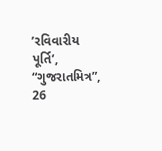’રવિવારીય પૂર્તિ’, “ગુજરાતમિત્ર”, 26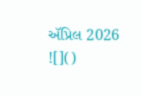ઍપ્રિલ 2026
![]()